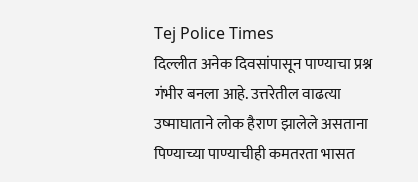Tej Police Times
दिल्लीत अनेक दिवसांपासून पाण्याचा प्रश्न गंभीर बनला आहे. उत्तरेतील वाढत्या उष्माघाताने लोक हैराण झालेले असताना पिण्याच्या पाण्याचीही कमतरता भासत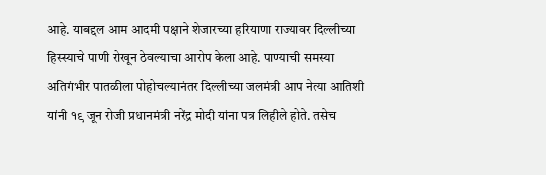आहे. याबद्दल आम आदमी पक्षाने शेजारच्या हरियाणा राज्यावर दिल्लीच्या हिस्स्याचे पाणी रोखून ठेवल्याचा आरोप केला आहे. पाण्याची समस्या अतिगंभीर पातळीला पोहोचल्यानंतर दिल्लीच्या जलमंत्री आप नेत्या आतिशी यांनी १९ जून रोजी प्रधानमंत्री नरेंद्र मोदी यांना पत्र लिहीले होते. तसेच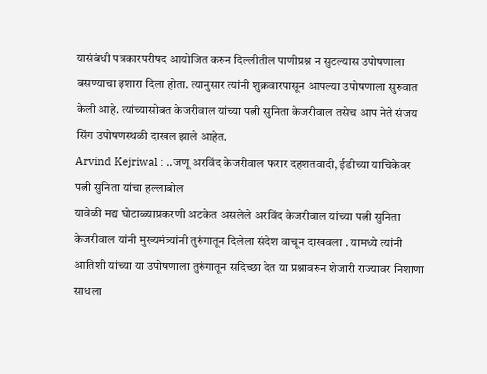यासंबंधी पत्रकारपरीषद आयोजित करुन दिल्लीतील पाणीप्रश्न न सुटल्यास उपोषणाला बसण्याचा इशारा दिला होता. त्यानुसार त्यांनी शुक्रवारपासून आपल्या उपोषणाला सुरुवात केली आहे. त्यांच्यासोबत केजरीवाल यांच्या पत्नी सुनिता केजरीवाल तसेच आप नेते संजय सिंग उपोषणस्थळी दाखल झाले आहेत.
Arvind Kejriwal : ..जणू अरविंद केजरीवाल फरार दहशतवादी, ईडीच्या याचिकेवर पत्नी सुनिता यांचा हल्लाबोल
यावेळी मद्य घोटाळ्याप्रकरणी अटकेत असलेले अरविंद केजरीवाल यांच्या पत्नी सुनिता केजरीवाल यांनी मुख्यमंत्र्यांनी तुरुंगातून दिलेला संदेश वाचून दाखवला . यामध्ये त्यांनी आतिशी यांच्या या उपोषणाला तुरुंगातून सदिच्छा देत या प्रश्नावरुन शेजारी राज्यावर निशाणा साधला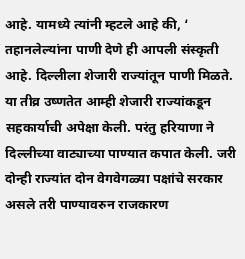आहे. यामध्ये त्यांनी म्हटले आहे की, ‘ तहानलेल्यांना पाणी देणे ही आपली संस्कृती आहे. दिल्लीला शेजारी राज्यांतून पाणी मिळते. या तीव्र उष्णतेत आम्ही शेजारी राज्यांकडून सहकार्याची अपेक्षा केली. परंतु हरियाणा ने दिल्लीच्या वाट्याच्या पाण्यात कपात केली. जरी दोन्ही राज्यांत दोन वेगवेगळ्या पक्षांचे सरकार असले तरी पाण्यावरुन राजकारण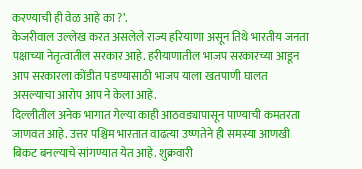करण्याची ही वेळ आहे का ?’.
केजरीवाल उल्लेख करत असलेले राज्य हरियाणा असून तिथे भारतीय जनता पक्षाच्या नेतृत्वातील सरकार आहे. हरीयाणातील भाजप सरकारच्या आडून आप सरकारला कोंडीत पडण्यासाठी भाजप याला खतपाणी घालत असल्याचा आरोप आप ने केला आहे.
दिल्लीतील अनेक भागात गेल्या काही आठवड्यापासून पाण्याची कमतरता जाणवत आहे. उत्तर पश्चिम भारतात वाढत्या उष्णतेने ही समस्या आणखी बिकट बनल्याचे सांगण्यात येत आहे. शुक्रवारी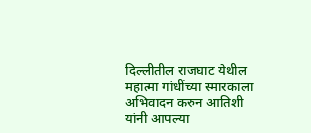दिल्लीतील राजघाट येथील महात्मा गांधींच्या स्मारकाला अभिवादन करुन आतिशी यांनी आपल्या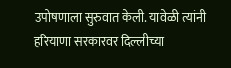उपोषणाला सुरुवात केली. यावेळी त्यांनी हरियाणा सरकारवर दिल्लीच्या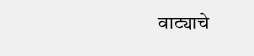वाट्याचे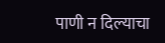पाणी न दिल्याचा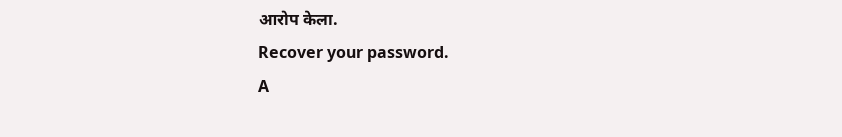आरोप केला.
Recover your password.
A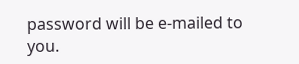password will be e-mailed to you.